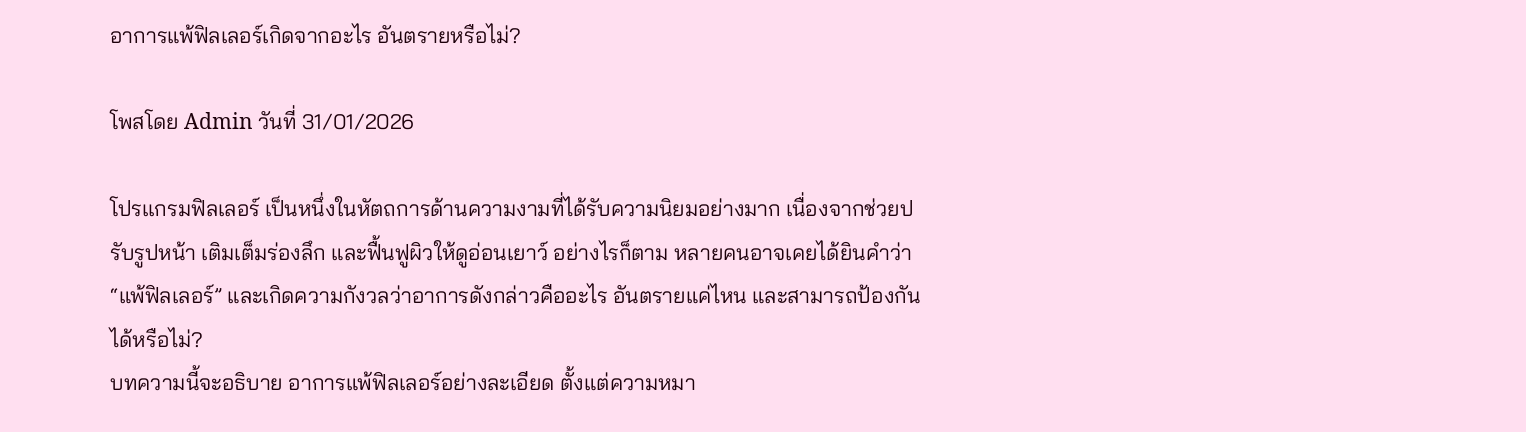อาการแพ้ฟิลเลอร์เกิดจากอะไร อันตรายหรือไม่?

โพสโดย Admin วันที่ 31/01/2026

โปรเเกรมฟิลเลอร์ เป็นหนึ่งในหัตถการด้านความงามที่ได้รับความนิยมอย่างมาก เนื่องจากช่วยปรับรูปหน้า เติมเต็มร่องลึก และฟื้นฟูผิวให้ดูอ่อนเยาว์ อย่างไรก็ตาม หลายคนอาจเคยได้ยินคำว่า “แพ้ฟิลเลอร์” และเกิดความกังวลว่าอาการดังกล่าวคืออะไร อันตรายแค่ไหน และสามารถป้องกันได้หรือไม่?
บทความนี้จะอธิบาย อาการแพ้ฟิลเลอร์อย่างละเอียด ตั้งแต่ความหมา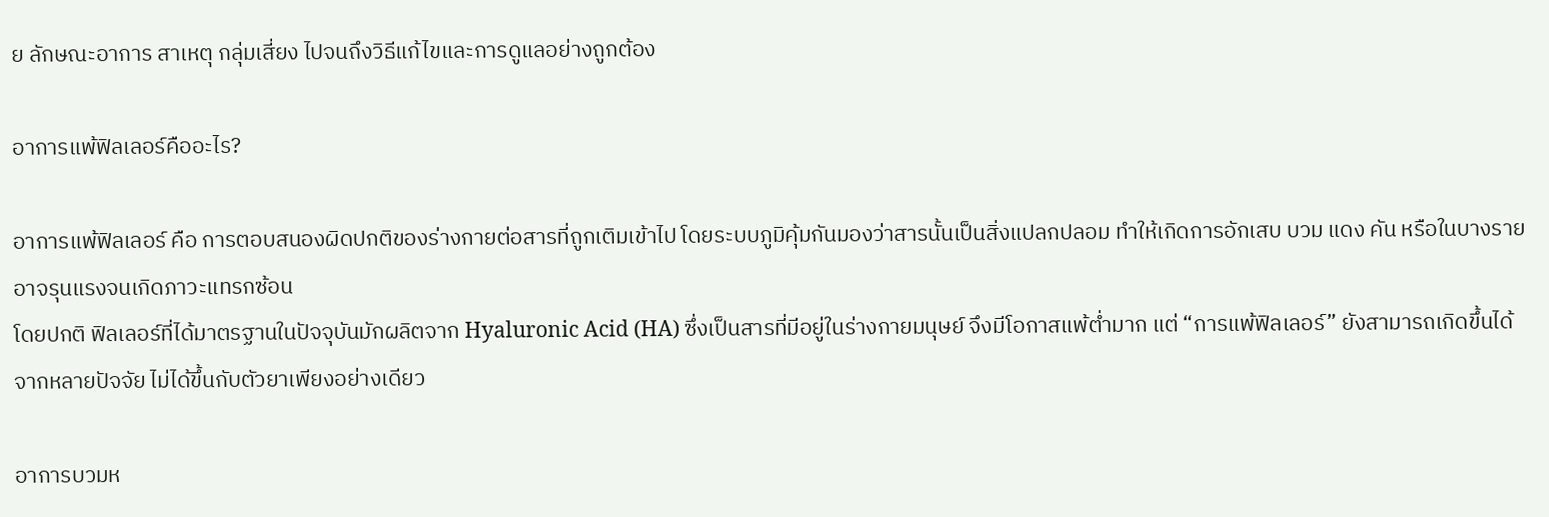ย ลักษณะอาการ สาเหตุ กลุ่มเสี่ยง ไปจนถึงวิธีแก้ไขและการดูแลอย่างถูกต้อง

อาการแพ้ฟิลเลอร์คืออะไร?

อาการแพ้ฟิลเลอร์ คือ การตอบสนองผิดปกติของร่างกายต่อสารที่ถูกเติมเข้าไป โดยระบบภูมิคุ้มกันมองว่าสารนั้นเป็นสิ่งแปลกปลอม ทำให้เกิดการอักเสบ บวม แดง คัน หรือในบางรายอาจรุนแรงจนเกิดภาวะแทรกซ้อน
โดยปกติ ฟิลเลอร์ที่ได้มาตรฐานในปัจจุบันมักผลิตจาก Hyaluronic Acid (HA) ซึ่งเป็นสารที่มีอยู่ในร่างกายมนุษย์ จึงมีโอกาสแพ้ต่ำมาก แต่ “การแพ้ฟิลเลอร์” ยังสามารถเกิดขึ้นได้จากหลายปัจจัย ไม่ได้ขึ้นกับตัวยาเพียงอย่างเดียว

อาการบวมห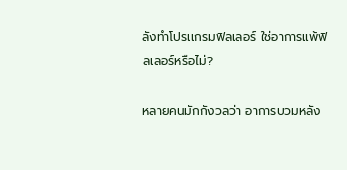ลังทําโปรเเกรมฟิลเลอร์ ใช่อาการแพ้ฟิลเลอร์หรือไม่?

หลายคนมักกังวลว่า อาการบวมหลัง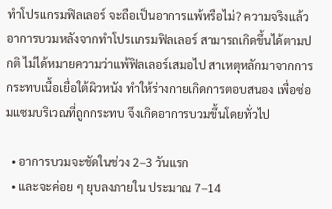ทําโปรเเกรมฟิลเลอร์ จะถือเป็นอาการแพ้หรือไม่? ความจริงแล้วอาการบวมหลังจากทําโปรเเกรมฟิลเลอร์ สามารถเกิดขึ้นได้ตามปกติ ไม่ได้หมายความว่าแพ้ฟิลเลอร์เสมอไป สาเหตุหลักมาจากการกระทบเนื้อเยื่อใต้ผิวหนัง ทำให้ร่างกายเกิดการตอบสนอง เพื่อซ่อมแซมบริเวณที่ถูกกระทบ จึงเกิดอาการบวมขึ้นโดยทั่วไป

  • อาการบวมจะชัดในช่วง 2–3 วันแรก
  • และจะค่อย ๆ ยุบลงภายใน ประมาณ 7–14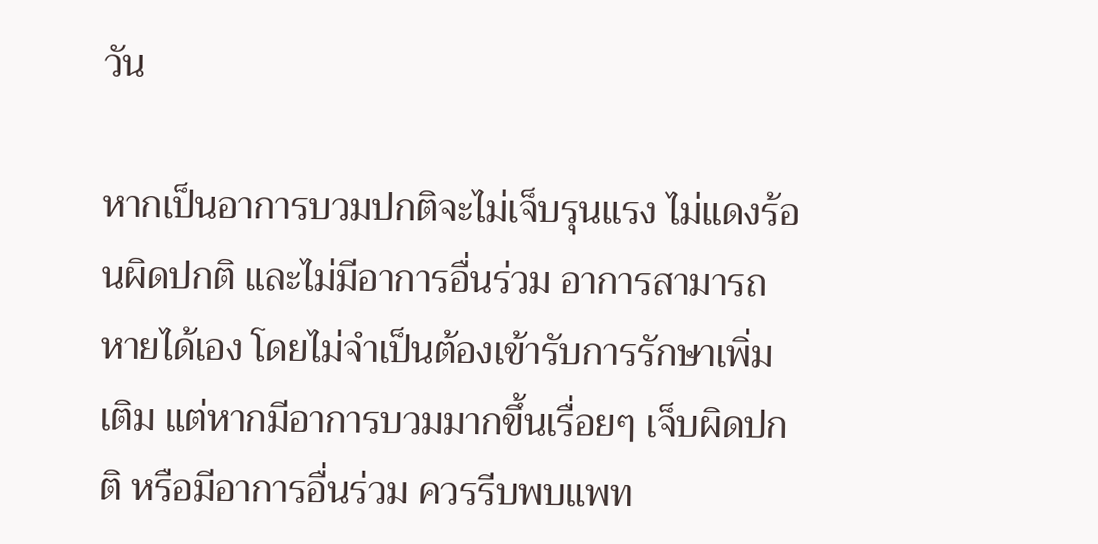วัน

หากเป็นอาการบวมปกติจะไม่เจ็บรุนแรง ไม่แดงร้อนผิดปกติ และไม่มีอาการอื่นร่วม อาการสามารถหายได้เอง โดยไม่จำเป็นต้องเข้ารับการรักษาเพิ่มเติม แต่หากมีอาการบวมมากขึ้นเรื่อยๆ เจ็บผิดปกติ หรือมีอาการอื่นร่วม ควรรีบพบแพท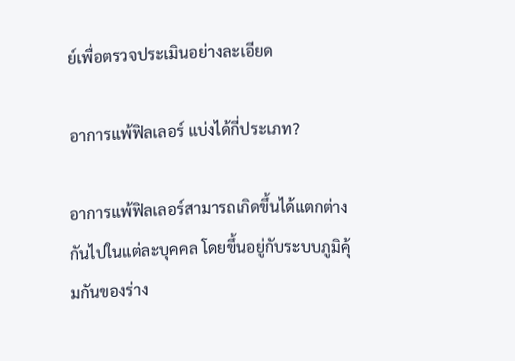ย์เพื่อตรวจประเมินอย่างละเอียด

อาการแพ้ฟิลเลอร์ แบ่งได้กี่ประเภท?

อาการแพ้ฟิลเลอร์สามารถเกิดขึ้นได้แตกต่างกันไปในแต่ละบุคคล โดยขึ้นอยู่กับระบบภูมิคุ้มกันของร่าง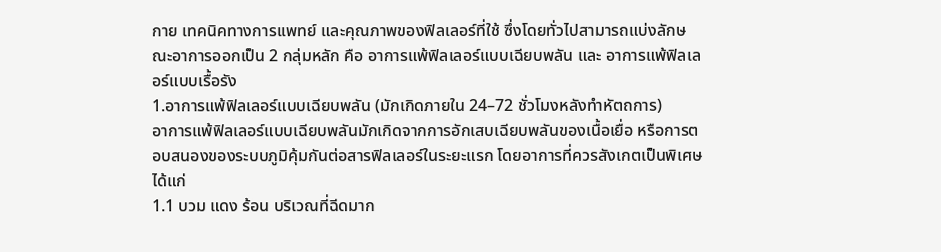กาย เทคนิคทางการเเพทย์ และคุณภาพของฟิลเลอร์ที่ใช้ ซึ่งโดยทั่วไปสามารถแบ่งลักษณะอาการออกเป็น 2 กลุ่มหลัก คือ อาการแพ้ฟิลเลอร์แบบเฉียบพลัน และ อาการแพ้ฟิลเลอร์แบบเรื้อรัง
1.อาการแพ้ฟิลเลอร์แบบเฉียบพลัน (มักเกิดภายใน 24–72 ชั่วโมงหลังทําหัตถการ)
อาการแพ้ฟิลเลอร์แบบเฉียบพลันมักเกิดจากการอักเสบเฉียบพลันของเนื้อเยื่อ หรือการตอบสนองของระบบภูมิคุ้มกันต่อสารฟิลเลอร์ในระยะแรก โดยอาการที่ควรสังเกตเป็นพิเศษ ได้แก่
1.1 บวม แดง ร้อน บริเวณที่ฉีดมาก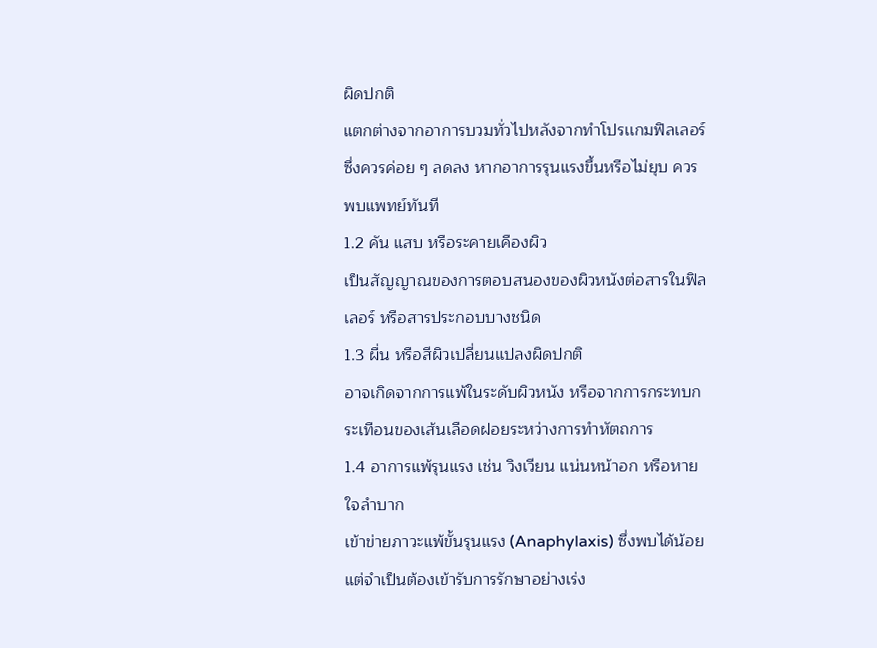ผิดปกติ
แตกต่างจากอาการบวมทั่วไปหลังจากทำโปรเเกมฟิลเลอร์ ซึ่งควรค่อย ๆ ลดลง หากอาการรุนแรงขึ้นหรือไม่ยุบ ควรพบแพทย์ทันที
1.2 คัน แสบ หรือระคายเคืองผิว
เป็นสัญญาณของการตอบสนองของผิวหนังต่อสารในฟิลเลอร์ หรือสารประกอบบางชนิด
1.3 ผื่น หรือสีผิวเปลี่ยนแปลงผิดปกติ
อาจเกิดจากการแพ้ในระดับผิวหนัง หรือจากการกระทบกระเทือนของเส้นเลือดฝอยระหว่างการทําหัตถการ
1.4 อาการแพ้รุนแรง เช่น วิงเวียน แน่นหน้าอก หรือหายใจลำบาก
เข้าข่ายภาวะแพ้ขั้นรุนแรง (Anaphylaxis) ซึ่งพบได้น้อย แต่จำเป็นต้องเข้ารับการรักษาอย่างเร่ง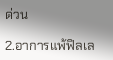ด่วน

2.อาการแพ้ฟิลเล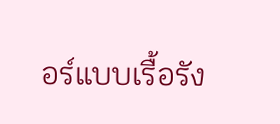อร์แบบเรื้อรัง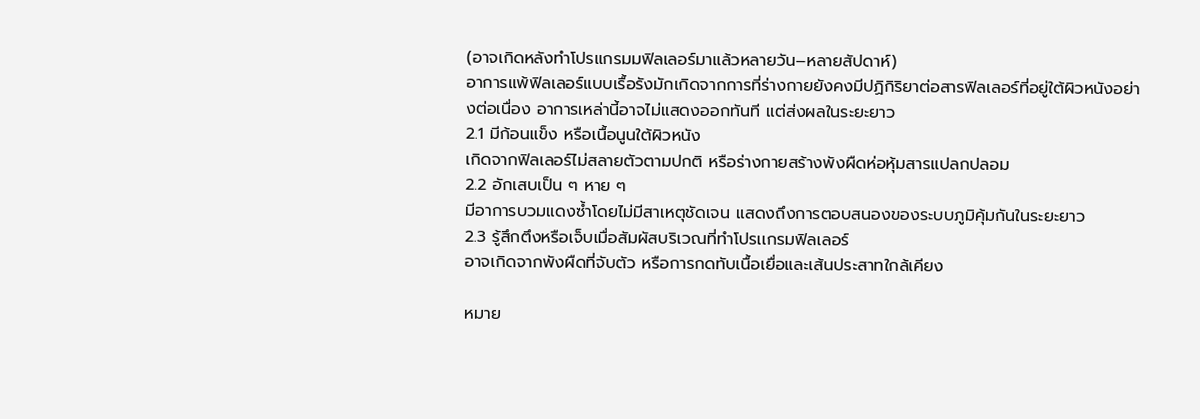(อาจเกิดหลังทำโปรแกรมมฟิลเลอร์มาแล้วหลายวัน–หลายสัปดาห์)
อาการแพ้ฟิลเลอร์แบบเรื้อรังมักเกิดจากการที่ร่างกายยังคงมีปฏิกิริยาต่อสารฟิลเลอร์ที่อยู่ใต้ผิวหนังอย่างต่อเนื่อง อาการเหล่านี้อาจไม่แสดงออกทันที แต่ส่งผลในระยะยาว
2.1 มีก้อนแข็ง หรือเนื้อนูนใต้ผิวหนัง
เกิดจากฟิลเลอร์ไม่สลายตัวตามปกติ หรือร่างกายสร้างพังผืดห่อหุ้มสารแปลกปลอม
2.2 อักเสบเป็น ๆ หาย ๆ
มีอาการบวมแดงซ้ำโดยไม่มีสาเหตุชัดเจน แสดงถึงการตอบสนองของระบบภูมิคุ้มกันในระยะยาว
2.3 รู้สึกตึงหรือเจ็บเมื่อสัมผัสบริเวณที่ทําโปรเเกรมฟิลเลอร์
อาจเกิดจากพังผืดที่จับตัว หรือการกดทับเนื้อเยื่อและเส้นประสาทใกล้เคียง

หมาย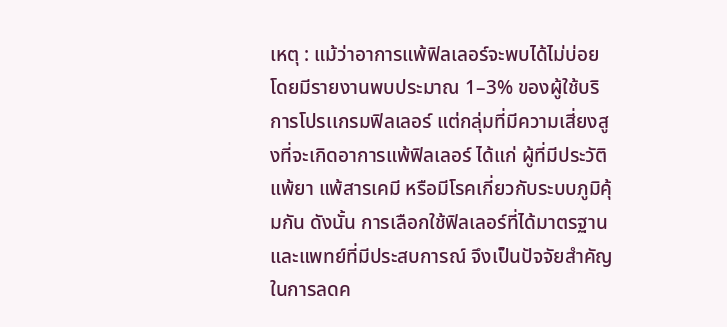เหตุ : แม้ว่าอาการแพ้ฟิลเลอร์จะพบได้ไม่บ่อย โดยมีรายงานพบประมาณ 1–3% ของผู้ใช้บริการโปรเเกรมฟิลเลอร์ แต่กลุ่มที่มีความเสี่ยงสูงที่จะเกิดอาการแพ้ฟิลเลอร์ ได้แก่ ผู้ที่มีประวัติแพ้ยา แพ้สารเคมี หรือมีโรคเกี่ยวกับระบบภูมิคุ้มกัน ดังนั้น การเลือกใช้ฟิลเลอร์ที่ได้มาตรฐาน และแพทย์ที่มีประสบการณ์ จึงเป็นปัจจัยสำคัญในการลดค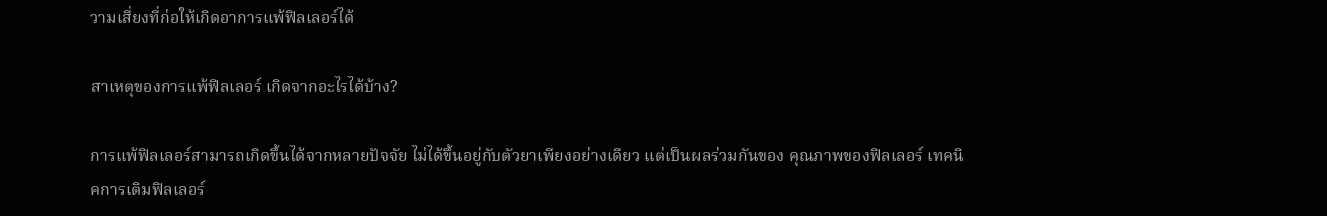วามเสี่ยงที่ก่อให้เกิดอาการแพ้ฟิลเลอร์ได้

สาเหตุของการแพ้ฟิลเลอร์ เกิดจากอะไรได้บ้าง?

การแพ้ฟิลเลอร์สามารถเกิดขึ้นได้จากหลายปัจจัย ไม่ได้ขึ้นอยู่กับตัวยาเพียงอย่างเดียว แต่เป็นผลร่วมกันของ คุณภาพของฟิลเลอร์ เทคนิคการเติมฟิลเลอร์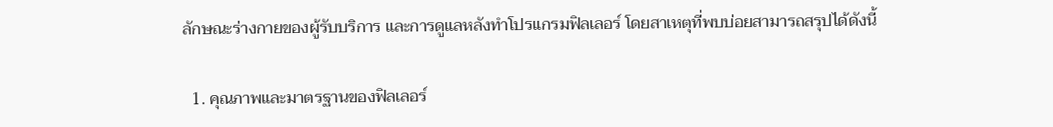ลักษณะร่างกายของผู้รับบริการ และการดูแลหลังทำโปรเเกรมฟิลเลอร์ โดยสาเหตุที่พบบ่อยสามารถสรุปได้ดังนี้

  1. คุณภาพและมาตรฐานของฟิลเลอร์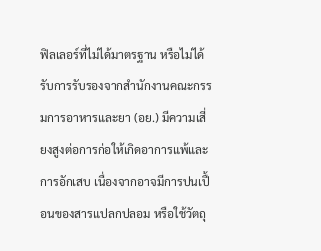ฟิลเลอร์ที่ไม่ได้มาตรฐาน หรือไม่ได้รับการรับรองจากสำนักงานคณะกรรมการอาหารและยา (อย.) มีความเสี่ยงสูงต่อการก่อให้เกิดอาการแพ้และการอักเสบ เนื่องจากอาจมีการปนเปื้อนของสารแปลกปลอม หรือใช้วัตถุ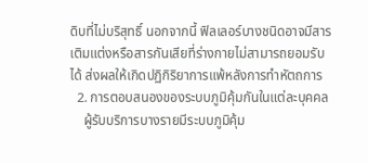ดิบที่ไม่บริสุทธิ์ นอกจากนี้ ฟิลเลอร์บางชนิดอาจมีสารเติมแต่งหรือสารกันเสียที่ร่างกายไม่สามารถยอมรับได้ ส่งผลให้เกิดปฏิกิริยาการแพ้หลังการทําหัตถการ
  2. การตอบสนองของระบบภูมิคุ้มกันในแต่ละบุคคล
    ผู้รับบริการบางรายมีระบบภูมิคุ้ม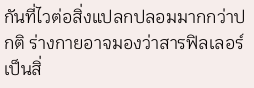กันที่ไวต่อสิ่งแปลกปลอมมากกว่าปกติ ร่างกายอาจมองว่าสารฟิลเลอร์เป็นสิ่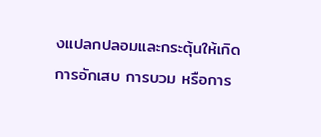งแปลกปลอมและกระตุ้นให้เกิดการอักเสบ การบวม หรือการ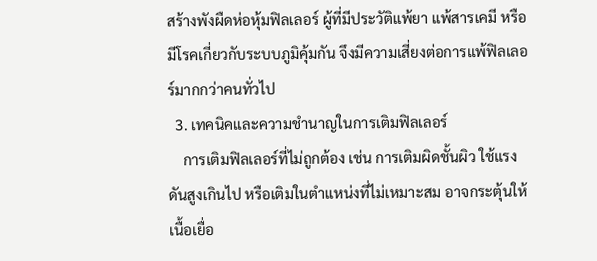สร้างพังผืดห่อหุ้มฟิลเลอร์ ผู้ที่มีประวัติแพ้ยา แพ้สารเคมี หรือมีโรคเกี่ยวกับระบบภูมิคุ้มกัน จึงมีความเสี่ยงต่อการแพ้ฟิลเลอร์มากกว่าคนทั่วไป
  3. เทคนิคและความชำนาญในการเติมฟิลเลอร์
    การเติมฟิลเลอร์ที่ไม่ถูกต้อง เช่น การเติมผิดชั้นผิว ใช้แรงดันสูงเกินไป หรือเติมในตำแหน่งที่ไม่เหมาะสม อาจกระตุ้นให้เนื้อเยื่อ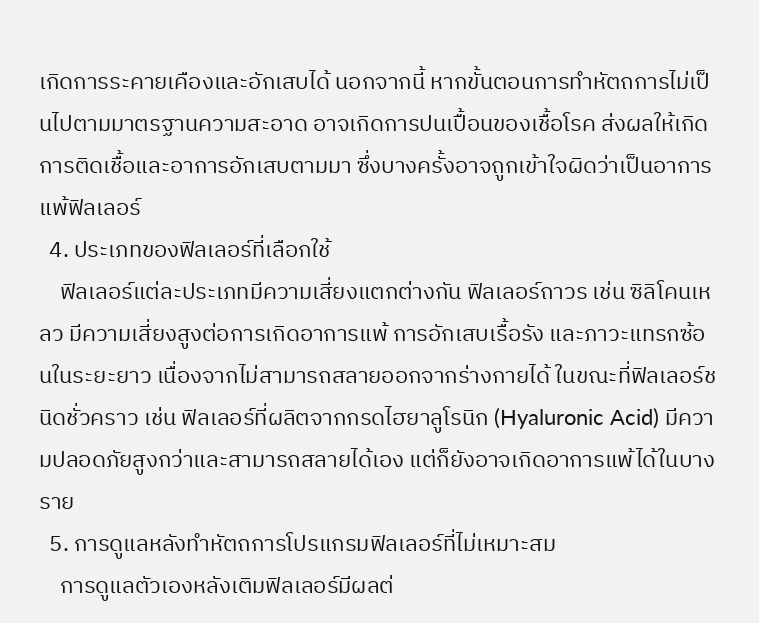เกิดการระคายเคืองและอักเสบได้ นอกจากนี้ หากขั้นตอนการทำหัตถการไม่เป็นไปตามมาตรฐานความสะอาด อาจเกิดการปนเปื้อนของเชื้อโรค ส่งผลให้เกิดการติดเชื้อและอาการอักเสบตามมา ซึ่งบางครั้งอาจถูกเข้าใจผิดว่าเป็นอาการแพ้ฟิลเลอร์
  4. ประเภทของฟิลเลอร์ที่เลือกใช้
    ฟิลเลอร์แต่ละประเภทมีความเสี่ยงแตกต่างกัน ฟิลเลอร์ถาวร เช่น ซิลิโคนเหลว มีความเสี่ยงสูงต่อการเกิดอาการแพ้ การอักเสบเรื้อรัง และภาวะแทรกซ้อนในระยะยาว เนื่องจากไม่สามารถสลายออกจากร่างกายได้ ในขณะที่ฟิลเลอร์ชนิดชั่วคราว เช่น ฟิลเลอร์ที่ผลิตจากกรดไฮยาลูโรนิก (Hyaluronic Acid) มีความปลอดภัยสูงกว่าและสามารถสลายได้เอง แต่ก็ยังอาจเกิดอาการแพ้ได้ในบางราย
  5. การดูแลหลังทำหัตถการโปรแกรมฟิลเลอร์ที่ไม่เหมาะสม
    การดูแลตัวเองหลังเติมฟิลเลอร์มีผลต่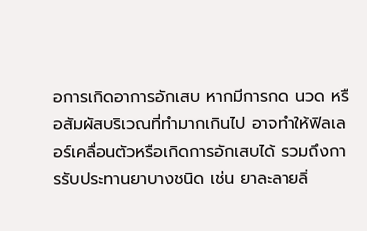อการเกิดอาการอักเสบ หากมีการกด นวด หรือสัมผัสบริเวณที่ทํามากเกินไป อาจทำให้ฟิลเลอร์เคลื่อนตัวหรือเกิดการอักเสบได้ รวมถึงการรับประทานยาบางชนิด เช่น ยาละลายลิ่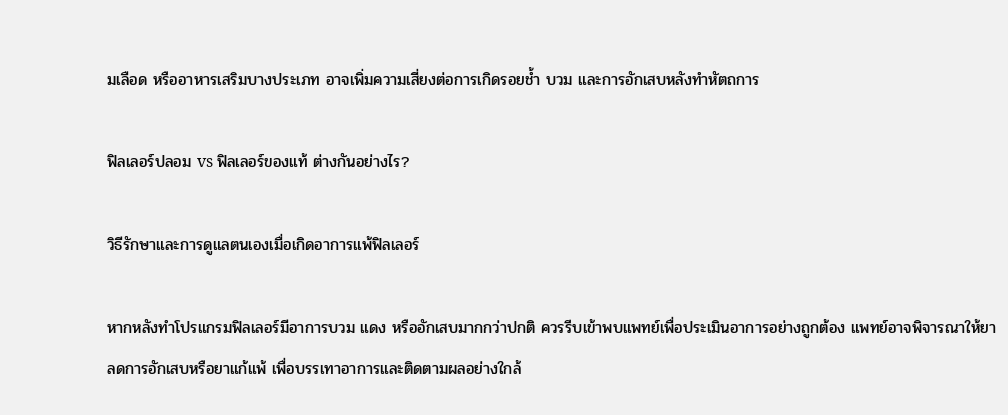มเลือด หรืออาหารเสริมบางประเภท อาจเพิ่มความเสี่ยงต่อการเกิดรอยช้ำ บวม และการอักเสบหลังทําหัตถการ

ฟิลเลอร์ปลอม vs ฟิลเลอร์ของแท้ ต่างกันอย่างไร?

วิธีรักษาและการดูแลตนเองเมื่อเกิดอาการแพ้ฟิลเลอร์

หากหลังทําโปรแกรมฟิลเลอร์มีอาการบวม แดง หรืออักเสบมากกว่าปกติ ควรรีบเข้าพบแพทย์เพื่อประเมินอาการอย่างถูกต้อง แพทย์อาจพิจารณาให้ยาลดการอักเสบหรือยาแก้แพ้ เพื่อบรรเทาอาการและติดตามผลอย่างใกล้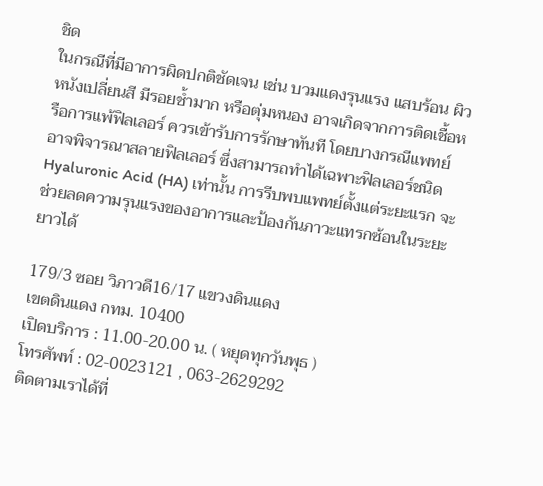ชิด
ในกรณีที่มีอาการผิดปกติชัดเจน เช่น บวมแดงรุนแรง แสบร้อน ผิวหนังเปลี่ยนสี มีรอยช้ำมาก หรือตุ่มหนอง อาจเกิดจากการติดเชื้อหรือการแพ้ฟิลเลอร์ ควรเข้ารับการรักษาทันที โดยบางกรณีแพทย์อาจพิจารณาสลายฟิลเลอร์ ซึ่งสามารถทำได้เฉพาะฟิลเลอร์ชนิด Hyaluronic Acid (HA) เท่านั้น การรีบพบแพทย์ตั้งแต่ระยะแรก จะช่วยลดความรุนแรงของอาการและป้องกันภาวะแทรกซ้อนในระยะยาวได้

179/3 ซอย วิภาวดี16/17 แขวงดินแดง
เขตดินแดง กทม. 10400
เปิดบริการ : 11.00-20.00 น. ( หยุดทุกวันพุธ )
โทรศัพท์ : 02-0023121 , 063-2629292
ติดตามเราได้ที่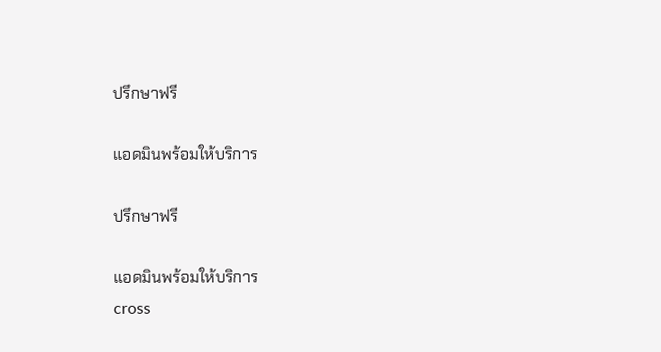ปรึกษาฟรี

แอดมินพร้อมให้บริการ

ปรึกษาฟรี

แอดมินพร้อมให้บริการ
cross